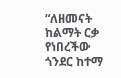“ለዘመናት ከልማት ርቃ የነበረችው ጎንደር ከተማ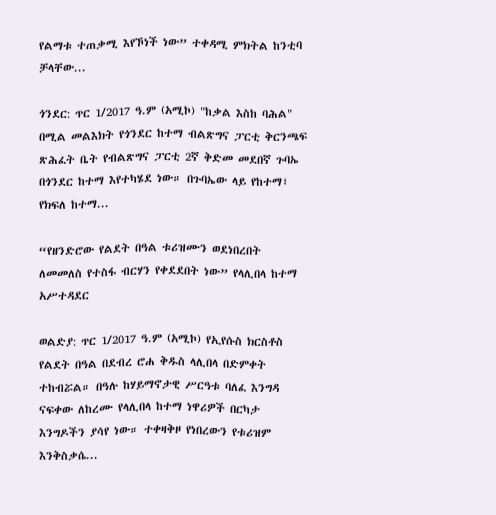የልማቱ ተጠቃሚ እየኾነች ነው” ተቀዳሚ ምክትል ከንቲባ ቻላቸው...

ጎንደር: ጥር 1/2017 ዓ.ም (አሚኮ) "ከቃል እስከ ባሕል" በሚል መልእክት የጎንደር ከተማ ብልጽግና ፓርቲ ቅርንጫፍ ጽሕፈት ቤት የብልጽግና ፓርቲ 2ኛ ቅድመ መደበኛ ጉባኤ በጎንደር ከተማ እየተካሄደ ነው። በጉባኤው ላይ የከተማ፣ የክፍለ ከተማ...

“የዘንድሮው የልደት በዓል ቱሪዝሙን ወደነበረበት ለመመለስ የተስፋ ብርሃን የቀደደበት ነው” የላሊበላ ከተማ አሥተዳደር

ወልድያ: ጥር 1/2017 ዓ.ም (አሚኮ) የኢየሱስ ክርስቶስ የልደት በዓል በደብረ ሮሐ ቅዱስ ላሊበላ በድምቀት ተከብሯል። በዓሉ ከሃይማኖታዊ ሥርዓቱ ባለፈ እንግዳ ናፍቀው ለከረሙ የላሊበላ ከተማ ነዋሪዎች በርካታ እንግዶችን ያሳየ ነው። ተቀዛቅዞ የነበረውን የቱሪዝም እንቅስቃሴ...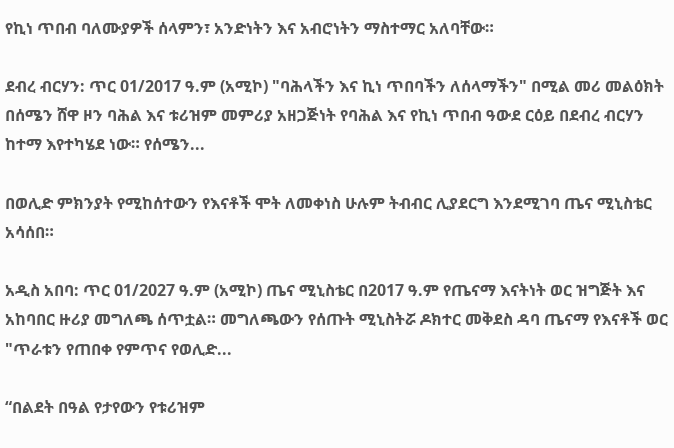የኪነ ጥበብ ባለሙያዎች ሰላምን፣ አንድነትን እና አብሮነትን ማስተማር አለባቸው።

ደብረ ብርሃን: ጥር 01/2017 ዓ.ም (አሚኮ) "ባሕላችን እና ኪነ ጥበባችን ለሰላማችን" በሚል መሪ መልዕክት በሰሜን ሸዋ ዞን ባሕል እና ቱሪዝም መምሪያ አዘጋጅነት የባሕል እና የኪነ ጥበብ ዓውደ ርዕይ በደብረ ብርሃን ከተማ እየተካሄደ ነው። የሰሜን...

በወሊድ ምክንያት የሚከሰተውን የእናቶች ሞት ለመቀነስ ሁሉም ትብብር ሊያደርግ እንደሚገባ ጤና ሚኒስቴር አሳሰበ።

አዲስ አበባ: ጥር 01/2027 ዓ.ም (አሚኮ) ጤና ሚኒስቴር በ2017 ዓ.ም የጤናማ እናትነት ወር ዝግጅት እና አከባበር ዙሪያ መግለጫ ሰጥቷል። መግለጫውን የሰጡት ሚኒስትሯ ዶክተር መቅደስ ዳባ ጤናማ የእናቶች ወር "ጥራቱን የጠበቀ የምጥና የወሊድ...

“በልደት በዓል የታየውን የቱሪዝም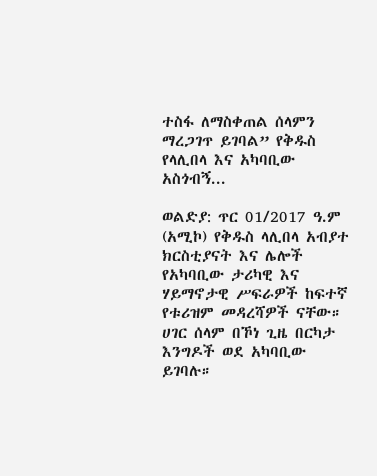ተስፋ ለማስቀጠል ሰላምን ማረጋገጥ ይገባል” የቅዱስ የላሊበላ እና አካባቢው አስጎብኝ...

ወልድያ: ጥር 01/2017 ዓ.ም (አሚኮ) የቅዱስ ላሊበላ አብያተ ክርስቲያናት እና ሌሎች የአካባቢው ታሪካዊ እና ሃይማኖታዊ ሥፍራዎች ከፍተኛ የቱሪዝም መዳረሻዎች ናቸው። ሀገር ሰላም በኾነ ጊዜ በርካታ እንግዶች ወደ አካባቢው ይገባሉ።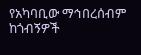የአካባቢው ማኅበረሰብም ከጎብኝዎች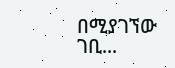በሚያገኘው ገቢ...